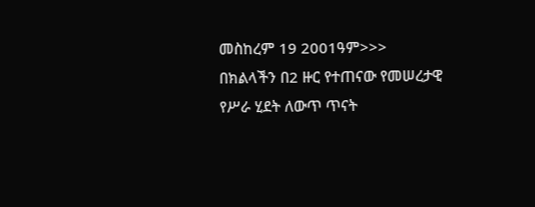መስከረም 19 2001ዓም>>>
በክልላችን በ2 ዙር የተጠናው የመሠረታዊ የሥራ ሂደት ለውጥ ጥናት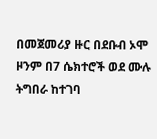በመጀመሪያ ዙር በደቡብ ኦሞ ዞንም በ7 ሴክተሮች ወደ ሙሉ ትግበራ ከተገባ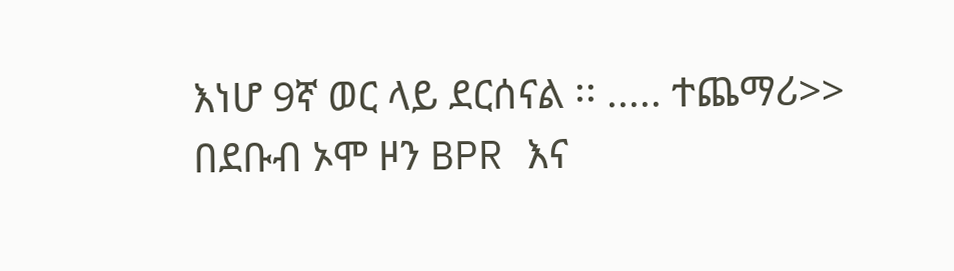እነሆ 9ኛ ወር ላይ ደርሰናል ፡፡ ..... ተጨማሪ>>
በደቡብ ኦሞ ዞን BPR እና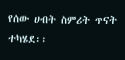የሰው ሀብት ስምሪት ጥናት ተካሄደ፡፡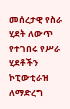መሰረታዊ የስራ ሂደት ለውጥ የተገበሩ የሥራ ሂደቶችን ኮፒውቲራዝ ለማድረግ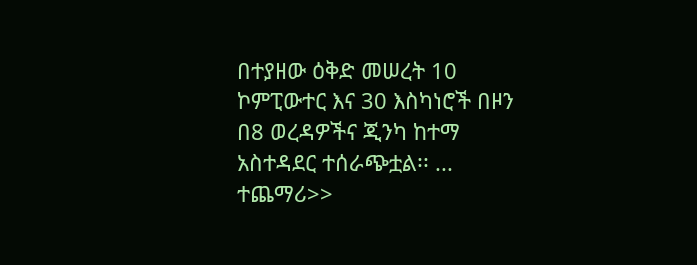በተያዘው ዕቅድ መሠረት 10 ኮምፒውተር እና 30 እስካነሮች በዞን በ8 ወረዳዎችና ጂንካ ከተማ አስተዳደር ተሰራጭቷል፡፡ ... ተጨማሪ>>